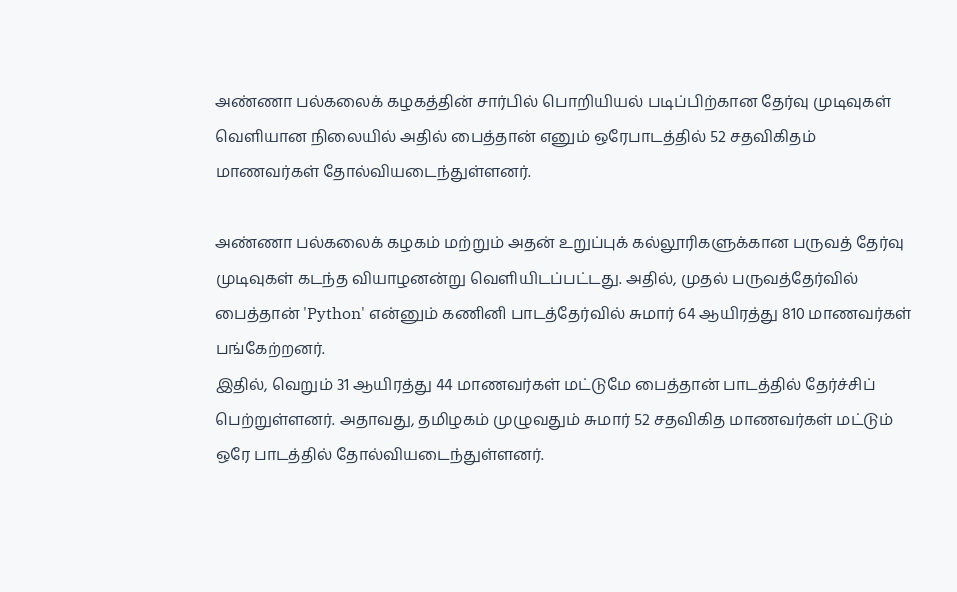அண்ணா பல்கலைக் கழகத்தின் சார்பில் பொறியியல் படிப்பிற்கான தேர்வு முடிவுகள் வெளியான நிலையில் அதில் பைத்தான் எனும் ஒரேபாடத்தில் 52 சதவிகிதம் மாணவர்கள் தோல்வியடைந்துள்ளனர்.

அண்ணா பல்கலைக் கழகம் மற்றும் அதன் உறுப்புக் கல்லூரிகளுக்கான பருவத் தேர்வு முடிவுகள் கடந்த வியாழனன்று வெளியிடப்பட்டது. அதில், முதல் பருவத்தேர்வில் பைத்தான் 'Python' என்னும் கணினி பாடத்தேர்வில் சுமார் 64 ஆயிரத்து 810 மாணவர்கள் பங்கேற்றனர்.
இதில், வெறும் 31 ஆயிரத்து 44 மாணவர்கள் மட்டுமே பைத்தான் பாடத்தில் தேர்ச்சிப் பெற்றுள்ளனர். அதாவது, தமிழகம் முழுவதும் சுமார் 52 சதவிகித மாணவர்கள் மட்டும் ஒரே பாடத்தில் தோல்வியடைந்துள்ளனர்.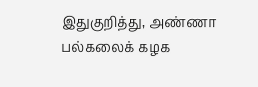இதுகுறித்து, அண்ணா பல்கலைக் கழக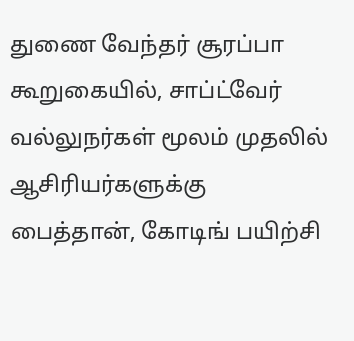துணை வேந்தர் சூரப்பா கூறுகையில், சாப்ட்வேர் வல்லுநர்கள் மூலம் முதலில் ஆசிரியர்களுக்கு பைத்தான், கோடிங் பயிற்சி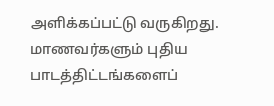அளிக்கப்பட்டு வருகிறது. மாணவர்களும் புதிய பாடத்திட்டங்களைப்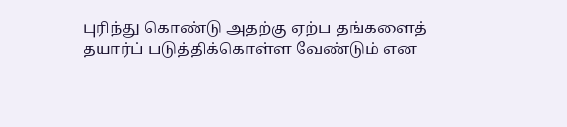புரிந்து கொண்டு அதற்கு ஏற்ப தங்களைத் தயார்ப் படுத்திக்கொள்ள வேண்டும் என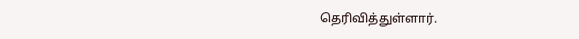தெரிவித்துள்ளார்.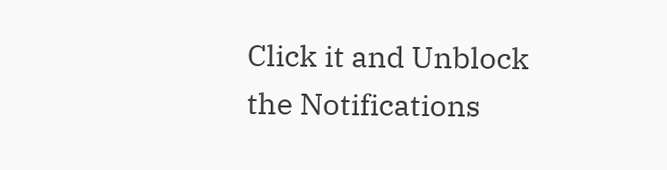Click it and Unblock the Notifications